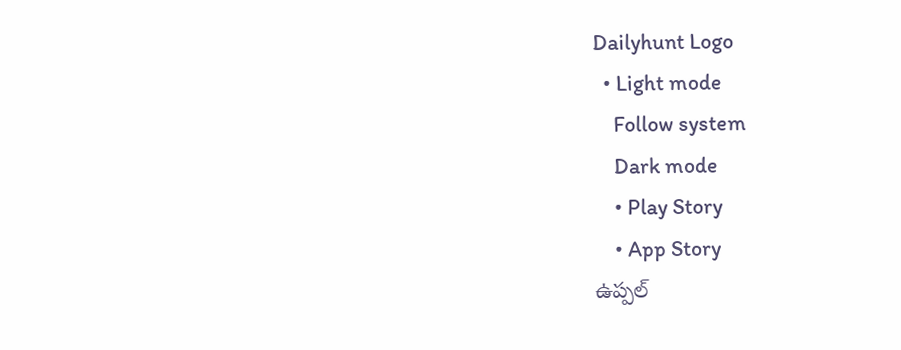Dailyhunt Logo
  • Light mode
    Follow system
    Dark mode
    • Play Story
    • App Story
ఉప్పల్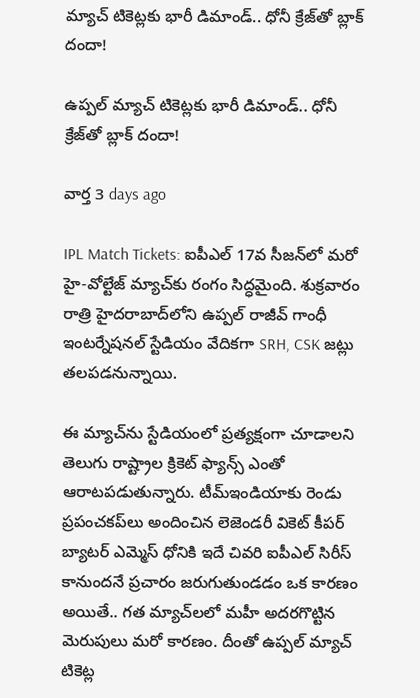మ్యాచ్ టికెట్లకు భారీ డిమాండ్.. ధోనీ క్రేజ్‌తో బ్లాక్ దందా!

ఉప్పల్ మ్యాచ్ టికెట్లకు భారీ డిమాండ్.. ధోనీ క్రేజ్‌తో బ్లాక్ దందా!

వార్త 3 days ago

IPL Match Tickets: ఐపీఎల్ 17వ సీజన్‌లో మరో హై-వోల్టేజ్ మ్యాచ్‌కు రంగం సిద్ధమైంది. శుక్రవారం రాత్రి హైదరాబాద్‌లోని ఉప్పల్ రాజీవ్ గాంధీ ఇంటర్నేషనల్ స్టేడియం వేదికగా SRH, CSK జట్లు తలపడనున్నాయి.

ఈ మ్యాచ్‌ను స్టేడియంలో ప్రత్యక్షంగా చూడాలని తెలుగు రాష్ట్రాల క్రికెట్ ఫ్యాన్స్ ఎంతో ఆరాటపడుతున్నారు. టీమ్ఇండియాకు రెండు ప్రపంచకప్‌లు అందించిన లెజెండరీ వికెట్ కీపర్ బ్యాటర్ ఎమ్మెస్ ధోనికి ఇదే చివరి ఐపీఎల్ సిరీస్ కానుందనే ప్రచారం జరుగుతుండడం ఒక కారణం అయితే.. గత మ్యాచ్‌లలో మహీ అదరగొట్టిన మెరుపులు మరో కారణం. దీంతో ఉప్పల్ మ్యాచ్ టికెట్ల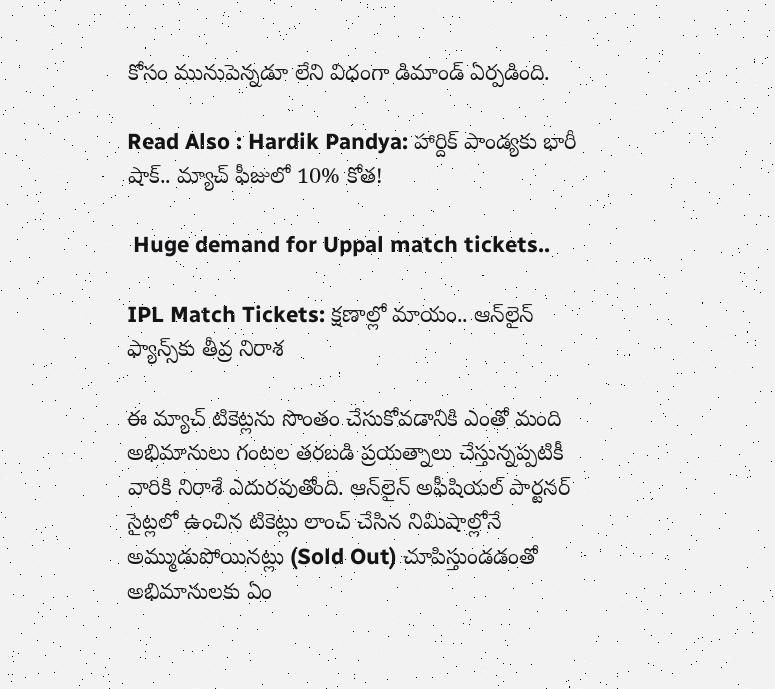కోసం మునుపెన్నడూ లేని విధంగా డిమాండ్ ఏర్పడింది.

Read Also : Hardik Pandya: హార్దిక్ పాండ్యకు భారీ షాక్.. మ్యాచ్ ఫీజులో 10% కోత!

 Huge demand for Uppal match tickets..

IPL Match Tickets: క్షణాల్లో మాయం.. ఆన్‌లైన్ ఫ్యాన్స్‌కు తీవ్ర నిరాశ

ఈ మ్యాచ్ టికెట్లను సొంతం చేసుకోవడానికి ఎంతో మంది అభిమానులు గంటల తరబడి ప్రయత్నాలు చేస్తున్నప్పటికీ వారికి నిరాశే ఎదురవుతోంది. ఆన్‌లైన్ అఫీషియల్ పార్టనర్ సైట్లలో ఉంచిన టికెట్లు లాంచ్ చేసిన నిమిషాల్లోనే అమ్ముడుపోయినట్లు (Sold Out) చూపిస్తుండడంతో అభిమానులకు ఏం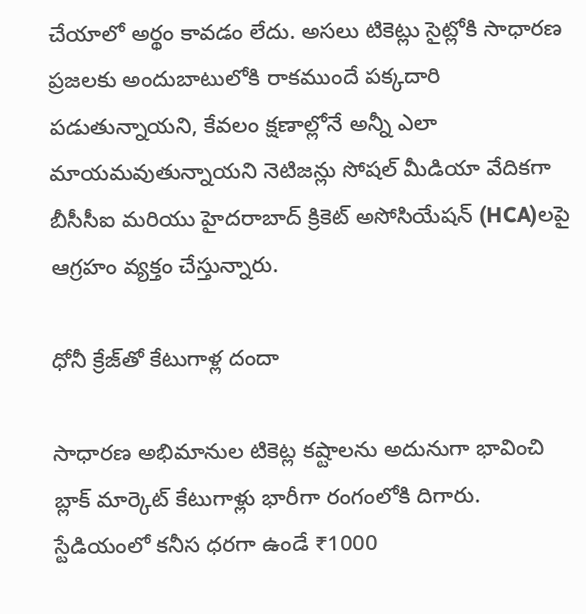చేయాలో అర్థం కావడం లేదు. అసలు టికెట్లు సైట్లోకి సాధారణ ప్రజలకు అందుబాటులోకి రాకముందే పక్కదారి పడుతున్నాయని, కేవలం క్షణాల్లోనే అన్నీ ఎలా మాయమవుతున్నాయని నెటిజన్లు సోషల్ మీడియా వేదికగా బీసీసీఐ మరియు హైదరాబాద్ క్రికెట్ అసోసియేషన్ (HCA)లపై ఆగ్రహం వ్యక్తం చేస్తున్నారు.

ధోనీ క్రేజ్‌తో కేటుగాళ్ల దందా

సాధారణ అభిమానుల టికెట్ల కష్టాలను అదునుగా భావించి బ్లాక్ మార్కెట్ కేటుగాళ్లు భారీగా రంగంలోకి దిగారు. స్టేడియంలో కనీస ధరగా ఉండే ₹1000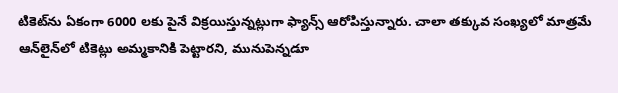టికెట్‌ను ఏకంగా 6000 లకు పైనే విక్రయిస్తున్నట్లుగా ఫ్యాన్స్ ఆరోపిస్తున్నారు. చాలా తక్కువ సంఖ్యలో మాత్రమే ఆన్‌లైన్‌లో టికెట్లు అమ్మకానికి పెట్టారని, మునుపెన్నడూ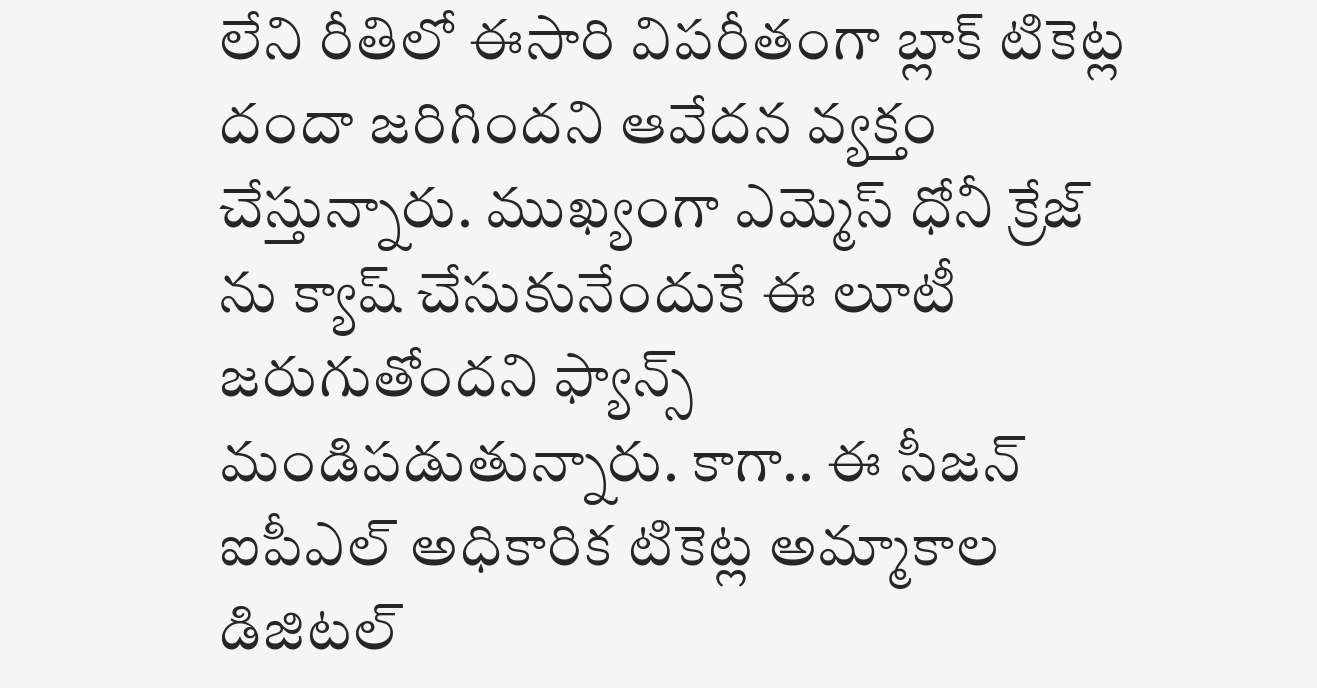లేని రీతిలో ఈసారి విపరీతంగా బ్లాక్ టికెట్ల దందా జరిగిందని ఆవేదన వ్యక్తం చేస్తున్నారు. ముఖ్యంగా ఎమ్మెస్ ధోనీ క్రేజ్ ను క్యాష్ చేసుకునేందుకే ఈ లూటీ జరుగుతోందని ఫ్యాన్స్ మండిపడుతున్నారు. కాగా.. ఈ సీజన్‌ ఐపీఎల్‌ అధికారిక టికెట్ల అమ్మాకాల డిజిటల్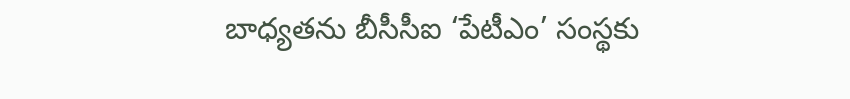బాధ్యతను బీసీసీఐ ‘పేటీఎం’ సంస్థకు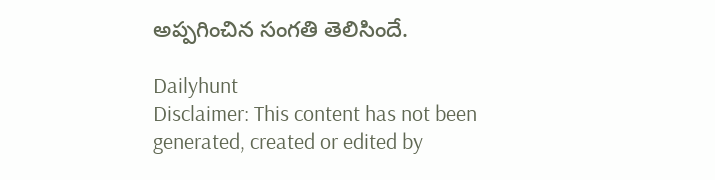అప్పగించిన సంగతి తెలిసిందే.

Dailyhunt
Disclaimer: This content has not been generated, created or edited by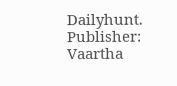Dailyhunt. Publisher: Vaartha